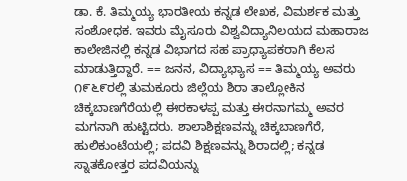ಡಾ. ಕೆ. ತಿಮ್ಮಯ್ಯ ಭಾರತೀಯ ಕನ್ನಡ ಲೇಖಕ, ವಿಮರ್ಶಕ ಮತ್ತು ಸಂಶೋಧಕ. ಇವರು ಮೈಸೂರು ವಿಶ್ವವಿದ್ಯಾನಿಲಯದ ಮಹಾರಾಜ ಕಾಲೇಜಿನಲ್ಲಿ ಕನ್ನಡ ವಿಭಾಗದ ಸಹ ಪ್ರಾಧ್ಯಾಪಕರಾಗಿ ಕೆಲಸ ಮಾಡುತ್ತಿದ್ದಾರೆ. == ಜನನ, ವಿದ್ಯಾಭ್ಯಾಸ == ತಿಮ್ಮಯ್ಯ ಅವರು ೧೯೬೯ರಲ್ಲಿ ತುಮಕೂರು ಜಿಲ್ಲೆಯ ಶಿರಾ ತಾಲ್ಲೋಕಿನ ಚಿಕ್ಕಬಾಣಗೆರೆಯಲ್ಲಿ ಈರಕಾಳಪ್ಪ ಮತ್ತು ಈರನಾಗಮ್ಮ ಅವರ ಮಗನಾಗಿ ಹುಟ್ಟಿದರು. ಶಾಲಾಶಿಕ್ಷಣವನ್ನು ಚಿಕ್ಕಬಾಣಗೆರೆ, ಹುಲಿಕುಂಟೆಯಲ್ಲಿ; ಪದವಿ ಶಿಕ್ಷಣವನ್ನು ಶಿರಾದಲ್ಲಿ; ಕನ್ನಡ ಸ್ನಾತಕೋತ್ತರ ಪದವಿಯನ್ನು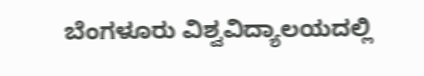ಬೆಂಗಳೂರು ವಿಶ್ವವಿದ್ಯಾಲಯದಲ್ಲಿ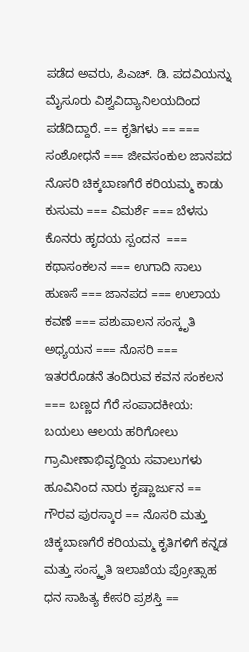ಪಡೆದ ಅವರು, ಪಿಎಚ್. ಡಿ. ಪದವಿಯನ್ನು ಮೈಸೂರು ವಿಶ್ವವಿದ್ಯಾನಿಲಯದಿಂದ ಪಡೆದಿದ್ದಾರೆ. == ಕೃತಿಗಳು == === ಸಂಶೋಧನೆ === ಜೀವಸಂಕುಲ ಜಾನಪದ ನೊಸರಿ ಚಿಕ್ಕಬಾಣಗೆರೆ ಕರಿಯಮ್ಮ ಕಾಡು ಕುಸುಮ === ವಿಮರ್ಶೆ === ಬೆಳಸು ಕೊನರು ಹೃದಯ ಸ್ಪಂದನ ‌ === ಕಥಾಸಂಕಲನ === ಉಗಾದಿ ಸಾಲು ಹುಣಸೆ === ಜಾನಪದ === ಉಲಾಯ ಕವಣೆ === ಪಶುಪಾಲನ ಸಂಸ್ಕೃತಿ ಅಧ್ಯಯನ === ನೊಸರಿ === ಇತರರೊಡನೆ ತಂದಿರುವ ಕವನ ಸಂಕಲನ === ಬಣ್ಣದ ಗೆರೆ ಸಂಪಾದಕೀಯ: ಬಯಲು ಆಲಯ ಹರಿಗೋಲು ಗ್ರಾಮೀಣಾಭಿವೃದ್ದಿಯ ಸವಾಲುಗಳು ಹೂವಿನಿಂದ ನಾರು ಕೃಷ್ಣಾರ್ಜುನ == ಗೌರವ ಪುರಸ್ಕಾರ == ನೊಸರಿ ಮತ್ತು ಚಿಕ್ಕಬಾಣಗೆರೆ ಕರಿಯಮ್ಮ ಕೃತಿಗಳಿಗೆ ಕನ್ನಡ ಮತ್ತು ಸಂಸ್ಕೃತಿ ಇಲಾಖೆಯ ಪ್ರೋತ್ಸಾಹ ಧನ ಸಾಹಿತ್ಯ ಕೇಸರಿ ಪ್ರಶಸ್ತಿ ==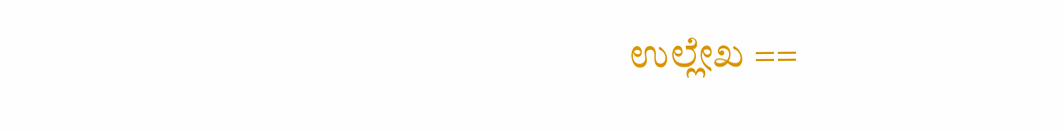ಉಲ್ಲೇಖ ==